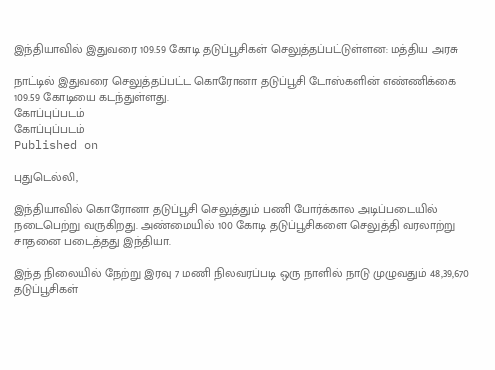இந்தியாவில் இதுவரை 109.59 கோடி தடுப்பூசிகள் செலுத்தப்பட்டுள்ளன: மத்திய அரசு

நாட்டில் இதுவரை செலுத்தப்பட்ட கொரோனா தடுப்பூசி டோஸ்களின் எண்ணிக்கை 109.59 கோடியை கடந்துள்ளது.
கோப்புப்படம்
கோப்புப்படம்
Published on

புதுடெல்லி,

இந்தியாவில் கொரோனா தடுப்பூசி செலுத்தும் பணி போர்க்கால அடிப்படையில் நடைபெற்று வருகிறது. அண்மையில் 100 கோடி தடுப்பூசிகளை செலுத்தி வரலாற்று சாதனை படைத்தது இந்தியா.

இந்த நிலையில் நேற்று இரவு 7 மணி நிலவரப்படி ஒரு நாளில் நாடு முழுவதும் 48,39,670 தடுப்பூசிகள்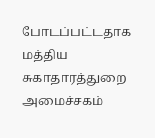போடப்பட்டதாக மத்திய சுகாதாரத்துறை அமைச்சகம்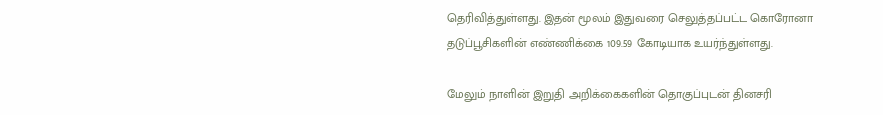தெரிவித்துள்ளது. இதன் மூலம் இதுவரை செலுத்தப்பட்ட கொரோனா தடுப்பூசிகளின் எண்ணிக்கை 109.59 கோடியாக உயர்ந்துள்ளது.

மேலும் நாளின் இறுதி அறிக்கைகளின் தொகுப்புடன் தினசரி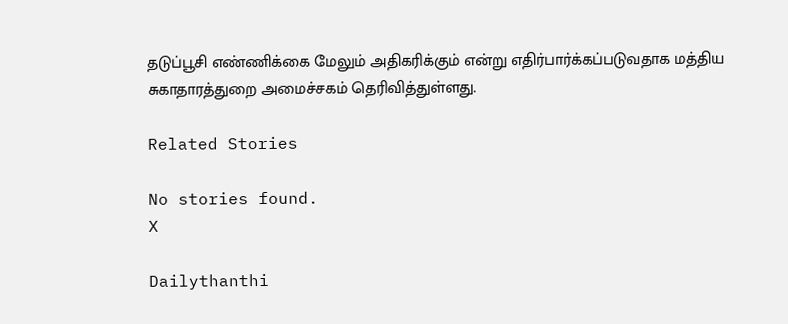தடுப்பூசி எண்ணிக்கை மேலும் அதிகரிக்கும் என்று எதிர்பார்க்கப்படுவதாக மத்திய சுகாதாரத்துறை அமைச்சகம் தெரிவித்துள்ளது.

Related Stories

No stories found.
X

Dailythanthi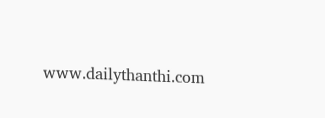www.dailythanthi.com